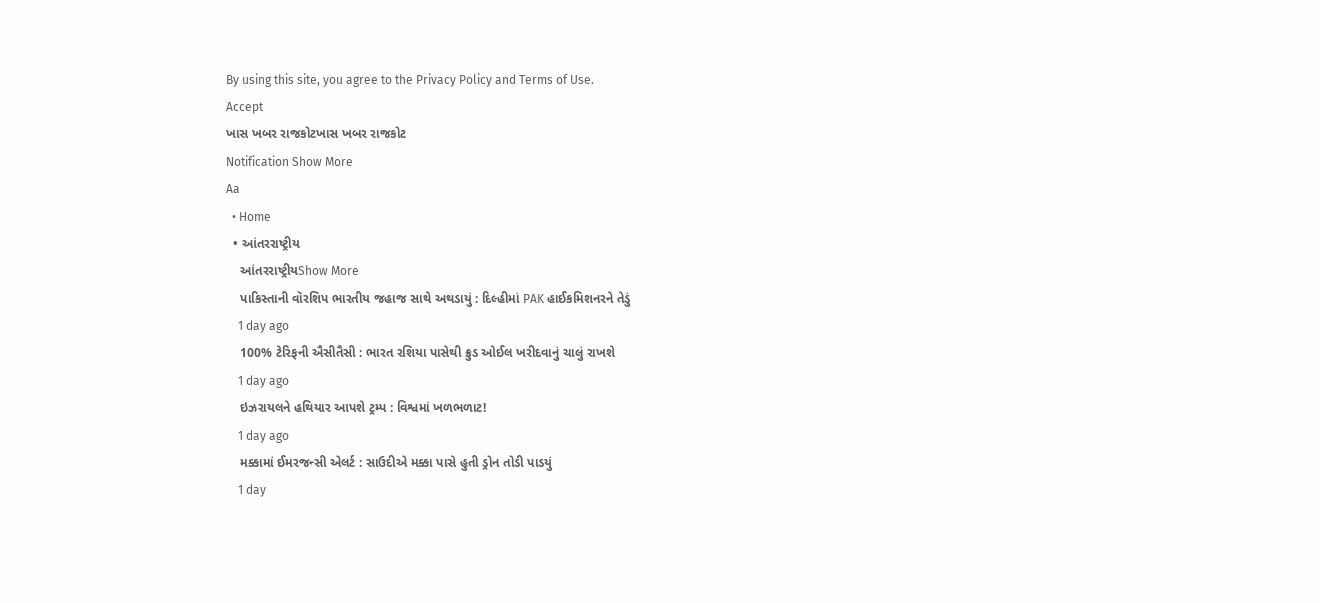By using this site, you agree to the Privacy Policy and Terms of Use.
Accept
ખાસ ખબર રાજકોટખાસ ખબર રાજકોટ
Notification Show More
Aa
  • Home
  • આંતરરાષ્ટ્રીય
    આંતરરાષ્ટ્રીયShow More
    પાકિસ્તાની વૉરશિપ ભારતીય જહાજ સાથે અથડાયું : દિલ્હીમાં PAK હાઈકમિશનરને તેડું
    1 day ago
    100% ટેરિફની ઐસીતૈસી : ભારત રશિયા પાસેથી ક્રુડ ઓઈલ ખરીદવાનું ચાલું રાખશે
    1 day ago
    ઇઝરાયલને હથિયાર આપશે ટ્રમ્પ : વિશ્વમાં ખળભળાટ!
    1 day ago
    મક્કામાં ઈમરજન્સી એલર્ટ : સાઉદીએ મક્કા પાસે હુતી ડ્રોન તોડી પાડયું
    1 day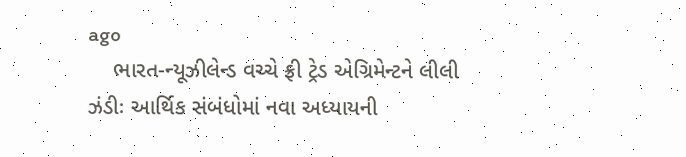ago
    ભારત-ન્યૂઝીલેન્ડ વચ્ચે ફ્રી ટ્રેડ એગ્રિમેન્ટને લીલી ઝંડીઃ આર્થિક સંબંધોમાં નવા અધ્યાયની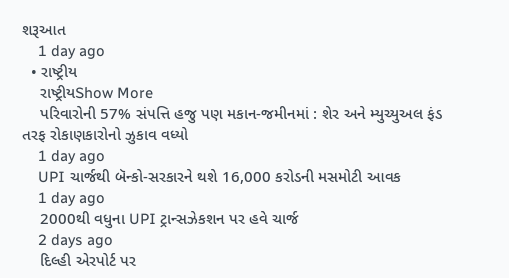શરૂઆત
    1 day ago
  • રાષ્ટ્રીય
    રાષ્ટ્રીયShow More
    પરિવારોની 57% સંપત્તિ હજુ પણ મકાન-જમીનમાં : શેર અને મ્યુચ્યુઅલ ફંડ તરફ રોકાણકારોનો ઝુકાવ વધ્યો
    1 day ago
    UPI ચાર્જથી બૅન્કો-સરકારને થશે 16,000 કરોડની મસમોટી આવક
    1 day ago
    2000થી વધુના UPI ટ્રાન્સઝેકશન પર હવે ચાર્જ
    2 days ago
    દિલ્હી એરપોર્ટ પર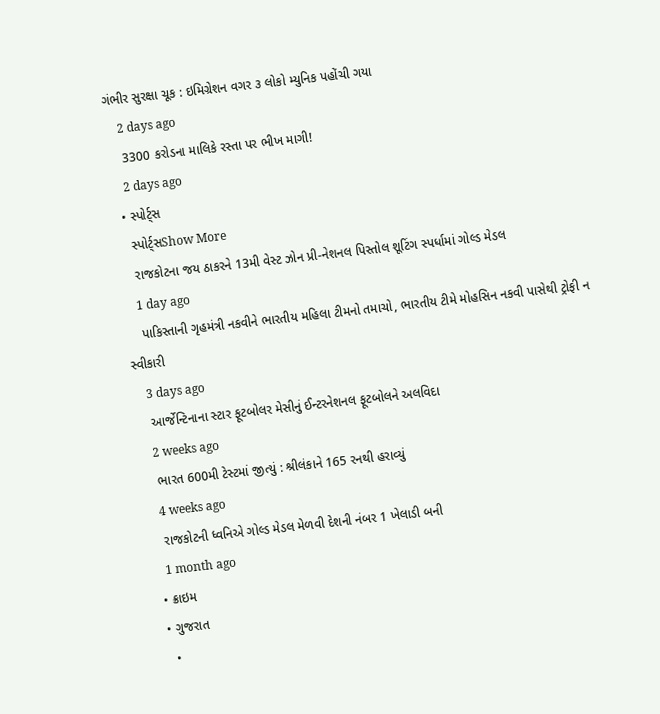ગંભીર સુરક્ષા ચૂક : ઇમિગ્રેશન વગર ૩ લોકો મ્યુનિક પહોંચી ગયા
    2 days ago
    3300 કરોડના માલિકે રસ્તા પર ભીખ માગી!
    2 days ago
  • સ્પોર્ટ્સ
    સ્પોર્ટ્સShow More
    રાજકોટના જય ઠાકરને 13મી વેસ્ટ ઝોન પ્રી-નેશનલ પિસ્તોલ શૂટિંગ સ્પર્ધામાં ગોલ્ડ મેડલ
    1 day ago
    પાકિસ્તાની ગૃહમંત્રી નકવીને ભારતીય મહિલા ટીમનો તમાચો, ભારતીય ટીમે મોહસિન નકવી પાસેથી ટ્રોફી ન સ્વીકારી
    3 days ago
    આર્જેન્ટિનાના સ્ટાર ફૂટબોલર મેસીનું ઈન્ટરનેશનલ ફૂટબોલને અલવિદા
    2 weeks ago
    ભારત 600મી ટેસ્ટમાં જીત્યું : શ્રીલંકાને 165 રનથી હરાવ્યું
    4 weeks ago
    રાજકોટની ધ્વનિએ ગોલ્ડ મેડલ મેળવી દેશની નંબર 1 ખેલાડી બની
    1 month ago
  • ક્રાઇમ
  • ગુજરાત
    •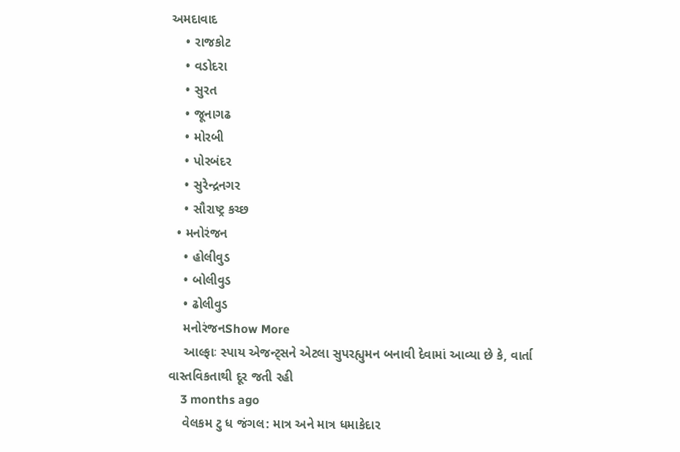અમદાવાદ
    • રાજકોટ
    • વડોદરા
    • સુરત
    • જૂનાગઢ
    • મોરબી
    • પોરબંદર
    • સુરેન્દ્રનગર
    • સૌરાષ્ટ્ર કચ્છ
  • મનોરંજન
    • હોલીવુડ
    • બોલીવુડ
    • ઢોલીવુડ
    મનોરંજનShow More
    આલ્ફાઃ સ્પાય એજન્ટ્સને એટલા સુપરહ્યુમન બનાવી દેવામાં આવ્યા છે કે, વાર્તા વાસ્તવિકતાથી દૂર જતી રહી
    3 months ago
    વેલકમ ટુ ધ જંગલ: માત્ર અને માત્ર ધમાકેદાર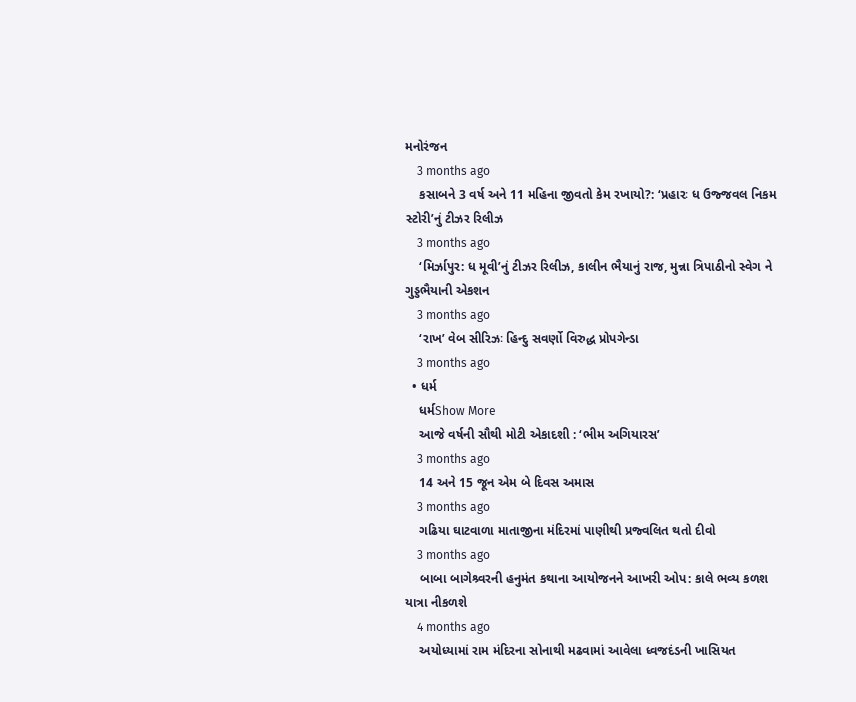મનોરંજન
    3 months ago
    કસાબને 3 વર્ષ અને 11 મહિના જીવતો કેમ રખાયો?: ‘પ્રહારઃ ધ ઉજ્જવલ નિકમ સ્ટોરી’નું ટીઝર રિલીઝ
    3 months ago
    ‘મિર્ઝાપુર: ધ મૂવી’નું ટીઝર રિલીઝ, કાલીન ભૈયાનું રાજ, મુન્ના ત્રિપાઠીનો સ્વેગ ને ગુડ્ડભૈયાની એકશન
    3 months ago
    ‘રાખ’ વેબ સીરિઝઃ હિન્દુ સવર્ણો વિરુદ્ધ પ્રોપગેન્ડા
    3 months ago
  • ધર્મ
    ધર્મShow More
    આજે વર્ષની સૌથી મોટી એકાદશી : ‘ભીમ અગિયારસ’
    3 months ago
    14 અને 15 જૂન એમ બે દિવસ અમાસ
    3 months ago
    ગઢિયા ઘાટવાળા માતાજીના મંદિરમાં પાણીથી પ્રજ્વલિત થતો દીવો
    3 months ago
    બાબા બાગેશ્ર્વરની હનુમંત કથાના આયોજનને આખરી ઓપ: કાલે ભવ્ય કળશ યાત્રા નીકળશે
    4 months ago
    અયોધ્યામાં રામ મંદિરના સોનાથી મઢવામાં આવેલા ધ્વજદંડની ખાસિયત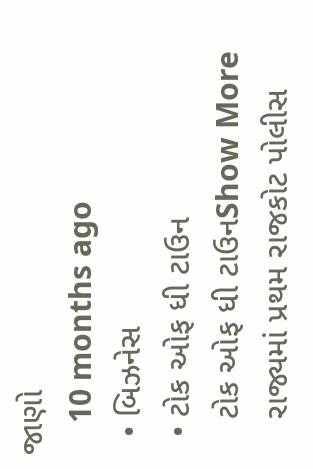જાણો
    10 months ago
  • બિઝનેસ
  • ટોક ઓફ ધી ટાઉન
    ટોક ઓફ ધી ટાઉનShow More
    રાજ્યમાં પ્રથમ રાજકોટ પોલીસ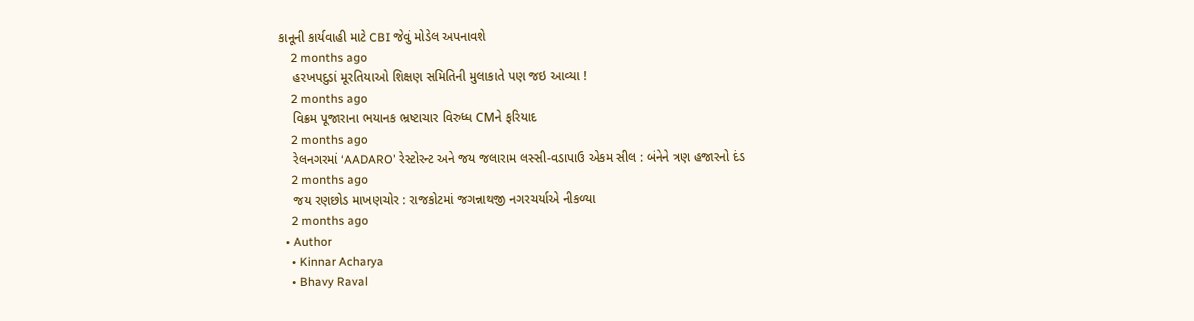કાનૂની કાર્યવાહી માટે CBI જેવું મોડેલ અપનાવશે
    2 months ago
    હરખપદુડાં મૂરતિયાઓ શિક્ષણ સમિતિની મુલાકાતે પણ જઇ આવ્યા !
    2 months ago
    વિક્રમ પૂજારાના ભયાનક ભ્રષ્ટાચાર વિરુધ્ધ CMને ફરિયાદ
    2 months ago
    રેલનગરમાં ‘AADARO’ રેસ્ટોરન્ટ અને જય જલારામ લસ્સી-વડાપાઉ એકમ સીલ : બંનેને ત્રણ હજારનો દંડ
    2 months ago
    જય રણછોડ માખણચોર : રાજકોટમાં જગન્નાથજી નગરચર્યાએ નીકળ્યા
    2 months ago
  • Author
    • Kinnar Acharya
    • Bhavy Raval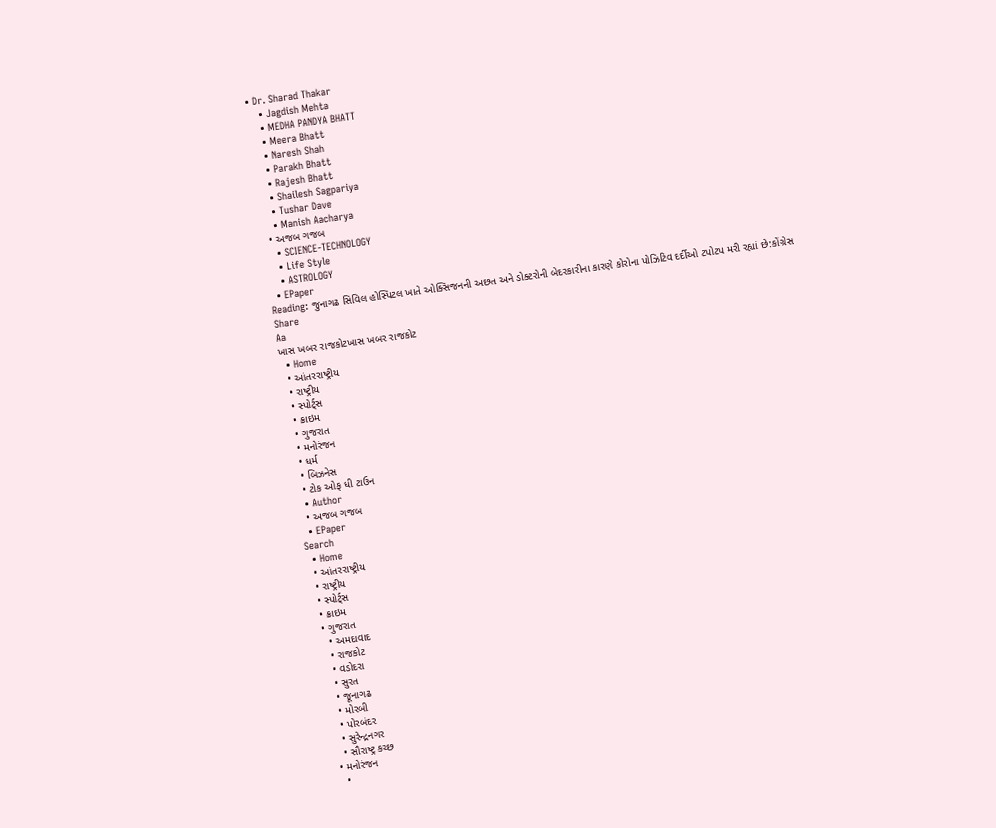• Dr. Sharad Thakar
    • Jagdish Mehta
    • MEDHA PANDYA BHATT
    • Meera Bhatt
    • Naresh Shah
    • Parakh Bhatt
    • Rajesh Bhatt
    • Shailesh Sagpariya
    • Tushar Dave
    • Manish Aacharya
  • અજબ ગજબ
    • SCIENCE-TECHNOLOGY
    • Life Style
    • ASTROLOGY
  • EPaper
Reading: જુનાગઢ સિવિલ હોસ્પિટલ ખાતે ઓક્સિજનની અછત અને ડોક્ટરોની બેદરકારીના કારણે કોરોના પોઝિટિવ દર્દીઓ ટપોટપ મરી રહ્યાં છે:કોંગ્રેસ
Share
Aa
ખાસ ખબર રાજકોટખાસ ખબર રાજકોટ
  • Home
  • આંતરરાષ્ટ્રીય
  • રાષ્ટ્રીય
  • સ્પોર્ટ્સ
  • ક્રાઇમ
  • ગુજરાત
  • મનોરંજન
  • ધર્મ
  • બિઝનેસ
  • ટોક ઓફ ધી ટાઉન
  • Author
  • અજબ ગજબ
  • EPaper
Search
  • Home
  • આંતરરાષ્ટ્રીય
  • રાષ્ટ્રીય
  • સ્પોર્ટ્સ
  • ક્રાઇમ
  • ગુજરાત
    • અમદાવાદ
    • રાજકોટ
    • વડોદરા
    • સુરત
    • જૂનાગઢ
    • મોરબી
    • પોરબંદર
    • સુરેન્દ્રનગર
    • સૌરાષ્ટ્ર કચ્છ
  • મનોરંજન
    •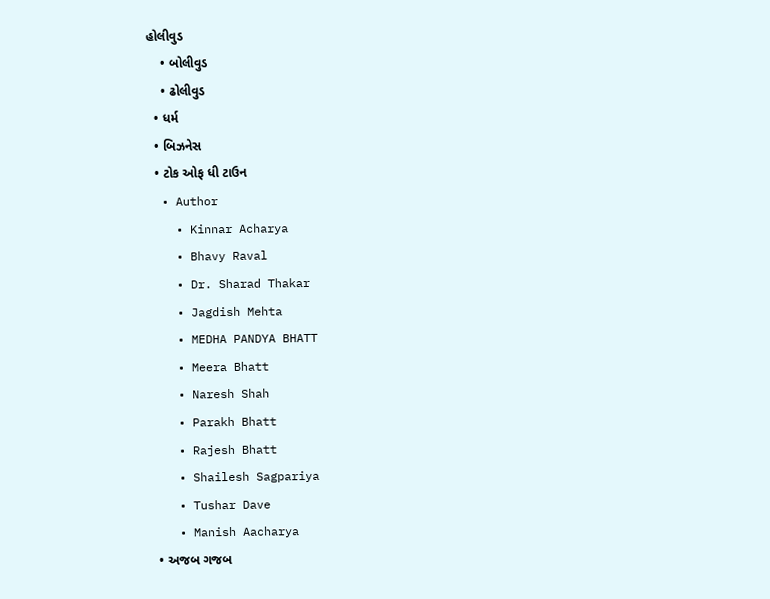હોલીવુડ
    • બોલીવુડ
    • ઢોલીવુડ
  • ધર્મ
  • બિઝનેસ
  • ટોક ઓફ ધી ટાઉન
  • Author
    • Kinnar Acharya
    • Bhavy Raval
    • Dr. Sharad Thakar
    • Jagdish Mehta
    • MEDHA PANDYA BHATT
    • Meera Bhatt
    • Naresh Shah
    • Parakh Bhatt
    • Rajesh Bhatt
    • Shailesh Sagpariya
    • Tushar Dave
    • Manish Aacharya
  • અજબ ગજબ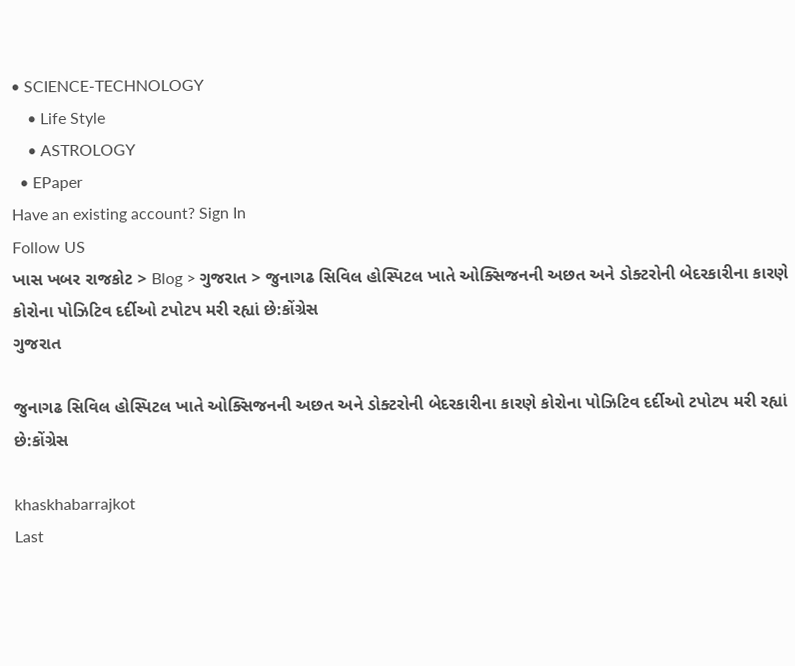• SCIENCE-TECHNOLOGY
    • Life Style
    • ASTROLOGY
  • EPaper
Have an existing account? Sign In
Follow US
ખાસ ખબર રાજકોટ > Blog > ગુજરાત > જુનાગઢ સિવિલ હોસ્પિટલ ખાતે ઓક્સિજનની અછત અને ડોક્ટરોની બેદરકારીના કારણે કોરોના પોઝિટિવ દર્દીઓ ટપોટપ મરી રહ્યાં છે:કોંગ્રેસ
ગુજરાત

જુનાગઢ સિવિલ હોસ્પિટલ ખાતે ઓક્સિજનની અછત અને ડોક્ટરોની બેદરકારીના કારણે કોરોના પોઝિટિવ દર્દીઓ ટપોટપ મરી રહ્યાં છે:કોંગ્રેસ

khaskhabarrajkot
Last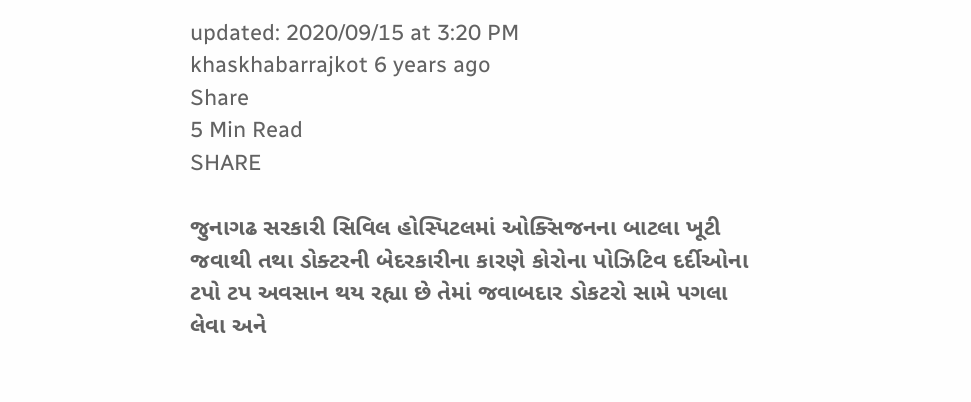updated: 2020/09/15 at 3:20 PM
khaskhabarrajkot 6 years ago
Share
5 Min Read
SHARE

જુનાગઢ સરકારી સિવિલ હોસ્પિટલમાં ઓક્સિજનના બાટલા ખૂટી જવાથી તથા ડોક્ટરની બેદરકારીના કારણે કોરોના પોઝિટિવ દર્દીઓના ટપો ટપ અવસાન થય રહ્યા છે તેમાં જવાબદાર ડોકટરો સામે પગલા લેવા અને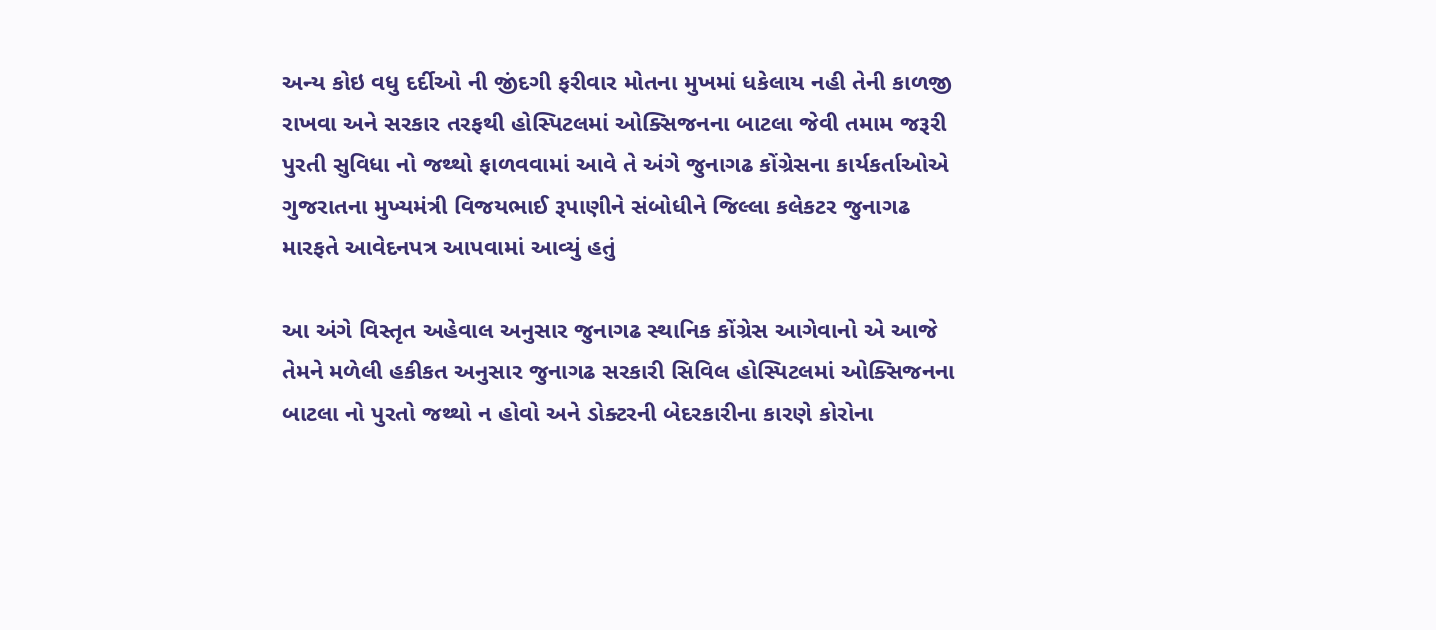અન્ય કોઇ વધુ દર્દીઓ ની જીંદગી ફરીવાર મોતના મુખમાં ધકેલાય નહી તેની કાળજી રાખવા અને સરકાર તરફથી હોસ્પિટલમાં ઓક્સિજનના બાટલા જેવી તમામ જરૂરી પુરતી સુવિધા નો જથ્થો ફાળવવામાં આવે તે અંગે જુનાગઢ કોંગ્રેસના કાર્યકર્તાઓએ ગુજરાતના મુખ્યમંત્રી વિજયભાઈ રૂપાણીને સંબોધીને જિલ્લા કલેકટર જુનાગઢ મારફતે આવેદનપત્ર આપવામાં આવ્યું હતું

આ અંગે વિસ્તૃત અહેવાલ અનુસાર જુનાગઢ સ્થાનિક કોંગ્રેસ આગેવાનો એ આજે તેમને મળેલી હકીકત અનુસાર જુનાગઢ સરકારી સિવિલ હોસ્પિટલમાં ઓક્સિજનના બાટલા નો પુરતો જથ્થો ન હોવો અને ડોક્ટરની બેદરકારીના કારણે કોરોના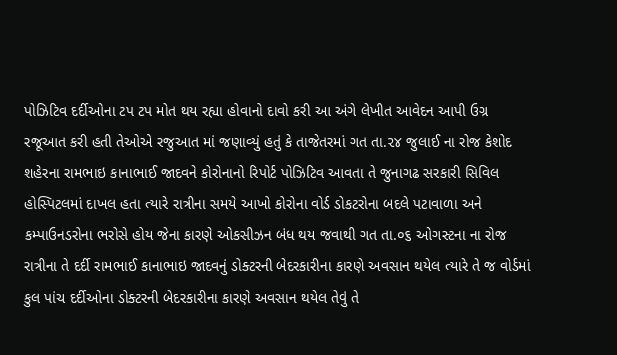પોઝિટિવ દર્દીઓના ટપ ટપ મોત થય રહ્યા હોવાનો દાવો કરી આ અંગે લેખીત આવેદન આપી ઉગ્ર રજૂઆત કરી હતી તેઓએ રજુઆત માં જણાવ્યું હતું કે તાજેતરમાં ગત તા.૨૪ જુલાઈ ના રોજ કેશોદ શહેરના રામભાઇ કાનાભાઈ જાદવને કોરોનાનો રિપોર્ટ પોઝિટિવ આવતા તે જુનાગઢ સરકારી સિવિલ હોસ્પિટલમાં દાખલ હતા ત્યારે રાત્રીના સમયે આખો કોરોના વોર્ડ ડોકટરોના બદલે પટાવાળા અને કમ્પાઉનડરોના ભરોસે હોય જેના કારણે ઓકસીઝન બંધ થય જવાથી ગત તા.૦૬ ઓગસ્ટના ના રોજ રાત્રીના તે દર્દી રામભાઈ કાનાભાઇ જાદવનું ડોક્ટરની બેદરકારીના કારણે અવસાન થયેલ ત્યારે તે જ વોર્ડમાં કુલ પાંચ દર્દીઓના ડોક્ટરની બેદરકારીના કારણે અવસાન થયેલ તેવું તે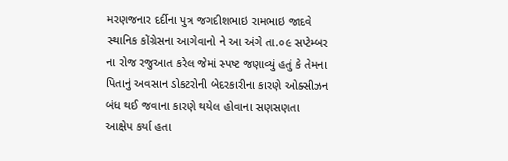મરણજનાર દર્દીના પુત્ર જગદીશભાઇ રામભાઇ જાદવે સ્થાનિક કોંગ્રેસના આગેવાનો ને આ અંગે તા.૦૯ સપ્ટેમ્બર ના રોજ રજુઆત કરેલ જેમાં સ્પષ્ટ જણાવ્યું હતું કે તેમના પિતાનું અવસાન ડોકટરોની બેદરકારીના કારણે ઓક્સીઝન બંધ થઈ જવાના કારણે થયેલ હોવાના સણસણતા આક્ષેપ કર્યા હતા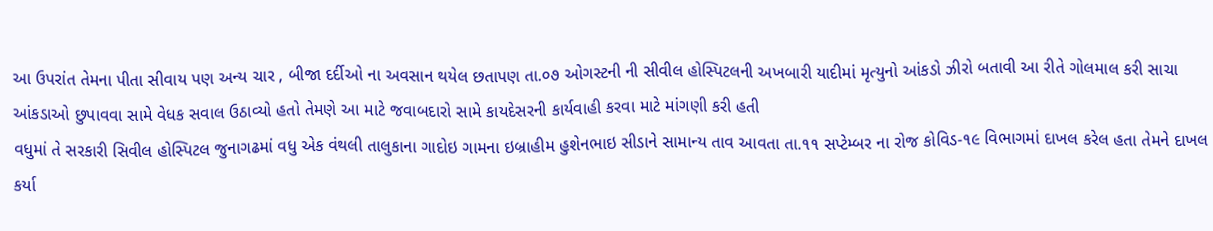આ ઉપરાંત તેમના પીતા સીવાય પણ અન્ય ચાર , બીજા દર્દીઓ ના અવસાન થયેલ છતાપણ તા.૦૭ ઓગસ્ટની ની સીવીલ હોસ્પિટલની અખબારી યાદીમાં મૃત્યુનો આંકડો ઝીરો બતાવી આ રીતે ગોલમાલ કરી સાચા આંકડાઓ છુપાવવા સામે વેધક સવાલ ઉઠાવ્યો હતો તેમણે આ માટે જવાબદારો સામે કાયદેસરની કાર્યવાહી કરવા માટે માંગણી કરી હતી
વધુમાં તે સરકારી સિવીલ હોસ્પિટલ જુનાગઢમાં વધુ એક વંથલી તાલુકાના ગાદોઇ ગામના ઇબ્રાહીમ હુશેનભાઇ સીડાને સામાન્ય તાવ આવતા તા.૧૧ સપ્ટેમ્બર ના રોજ કોવિડ-૧૯ વિભાગમાં દાખલ કરેલ હતા તેમને દાખલ કર્યા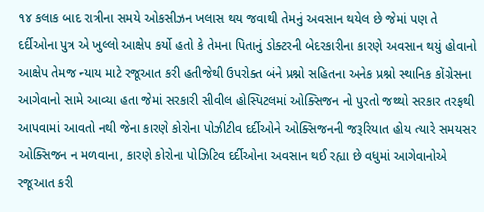૧૪ કલાક બાદ રાત્રીના સમયે ઓકસીઝન ખલાસ થય જવાથી તેમનું અવસાન થયેલ છે જેમાં પણ તે દર્દીઓના પુત્ર એ ખુલ્લો આક્ષેપ કર્યો હતો કે તેમના પિતાનું ડોક્ટરની બેદરકારીના કારણે અવસાન થયું હોવાનો આક્ષેપ તેમજ ન્યાય માટે રજૂઆત કરી હતીજેથી ઉપરોક્ત બંને પ્રશ્નો સહિતના અનેક પ્રશ્નો સ્થાનિક કોંગ્રેસના આગેવાનો સામે આવ્યા હતા જેમાં સરકારી સીવીલ હોસ્પિટલમાં ઓક્સિજન નો પુરતો જથ્થો સરકાર તરફથી આપવામાં આવતો નથી જેના કારણે કોરોના પોઝીટીવ દર્દીઓને ઓક્સિજનની જરૂરિયાત હોય ત્યારે સમયસર ઓક્સિજન ન મળવાના, કારણે કોરોના પોઝિટિવ દર્દીઓના અવસાન થઈ રહ્યા છે વધુમાં આગેવાનોએ રજૂઆત કરી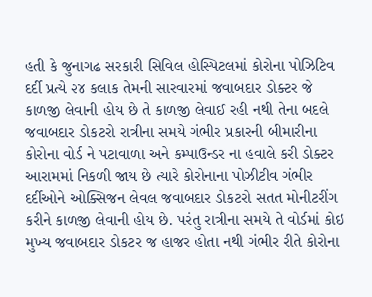હતી કે જુનાગઢ સરકારી સિવિલ હોસ્પિટલમાં કોરોના પોઝિટિવ દર્દી પ્રત્યે ૨૪ કલાક તેમની સારવારમાં જવાબદાર ડોક્ટર જે કાળજી લેવાની હોય છે તે કાળજી લેવાઈ રહી નથી તેના બદલે જવાબદાર ડોકટરો રાત્રીના સમયે ગંભીર પ્રકારની બીમારીના કોરોના વોર્ડ ને પટાવાળા અને કમ્પાઉન્ડર ના હવાલે કરી ડોક્ટર આરામમાં નિકળી જાય છે ત્યારે કોરોનાના પોઝીટીવ ગંભીર દર્દીઓને ઓક્સિજન લેવલ જવાબદાર ડોકટરો સતત મોનીટરીંગ કરીને કાળજી લેવાની હોય છે. પરંતુ રાત્રીના સમયે તે વોર્ડમાં કોઇ મુખ્ય જવાબદાર ડોકટર જ હાજર હોતા નથી ગંભીર રીતે કોરોના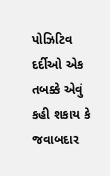પોઝિટિવ દર્દીઓ એક તબક્કે એવું કહી શકાય કે
જવાબદાર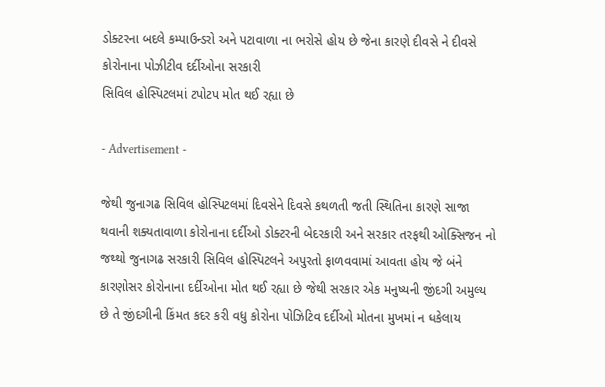ડોક્ટરના બદલે કમ્પાઉન્ડરો અને પટાવાળા ના ભરોસે હોય છે જેના કારણે દીવસે ને દીવસે કોરોનાના પોઝીટીવ દર્દીઓના સરકારી
સિવિલ હોસ્પિટલમાં ટપોટપ મોત થઈ રહ્યા છે

- Advertisement -

જેથી જુનાગઢ સિવિલ હોસ્પિટલમાં દિવસેને દિવસે કથળતી જતી સ્થિતિના કારણે સાજા થવાની શક્યતાવાળા કોરોનાના દર્દીઓ ડોક્ટરની બેદરકારી અને સરકાર તરફથી ઓક્સિજન નો જથ્થો જુનાગઢ સરકારી સિવિલ હોસ્પિટલને અપુરતો ફાળવવામાં આવતા હોય જે બંને કારણોસર કોરોનાના દર્દીઓના મોત થઈ રહ્યા છે જેથી સરકાર એક મનુષ્યની જીંદગી અમુલ્ય છે તે જીંદગીની કિંમત કદર કરી વધુ કોરોના પોઝિટિવ દર્દીઓ મોતના મુખમાં ન ધકેલાય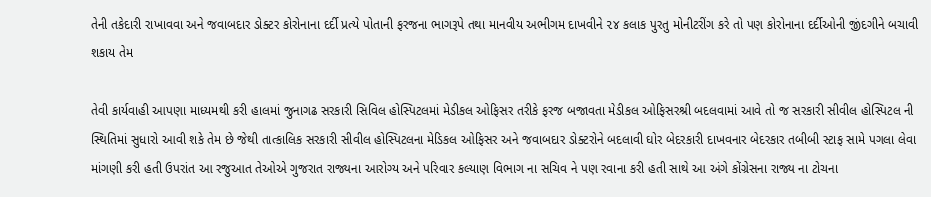તેની તકેદારી રાખાવવા અને જવાબદાર ડોક્ટર કોરોનાના દર્દી પ્રત્યે પોતાની ફરજના ભાગરૂપે તથા માનવીય અભીગમ દાખવીને ૨૪ કલાક પુરતુ મોનીટરીંગ કરે તો પણ કોરોનાના દર્દીઓની જીંદગીને બચાવી શકાય તેમ

તેવી કાર્યવાહી આપણા માધ્યમથી કરી હાલમાં જુનાગઢ સરકારી સિવિલ હોસ્પિટલમાં મેડીકલ ઓફિસર તરીકે ફરજ બજાવતા મેડીકલ ઓફિસરશ્રી બદલવામાં આવે તો જ સરકારી સીવીલ હોસ્પિટલ ની સ્થિતિમાં સુધારો આવી શકે તેમ છે જેથી તાત્કાલિક સરકારી સીવીલ હોસ્પિટલના મેડિકલ ઓફિસર અને જવાબદાર ડોક્ટરોને બદલાવી ઘોર બેદરકારી દાખવનાર બેદરકાર તબીબી સ્ટાફ સામે પગલા લેવા માંગણી કરી હતી ઉપરાંત આ રજુઆત તેઓએ ગુજરાત રાજ્યના આરોગ્ય અને પરિવાર કલ્યાણ વિભાગ ના સચિવ ને પણ રવાના કરી હતી સાથે આ અંગે કોંગ્રેસના રાજ્ય ના ટોચના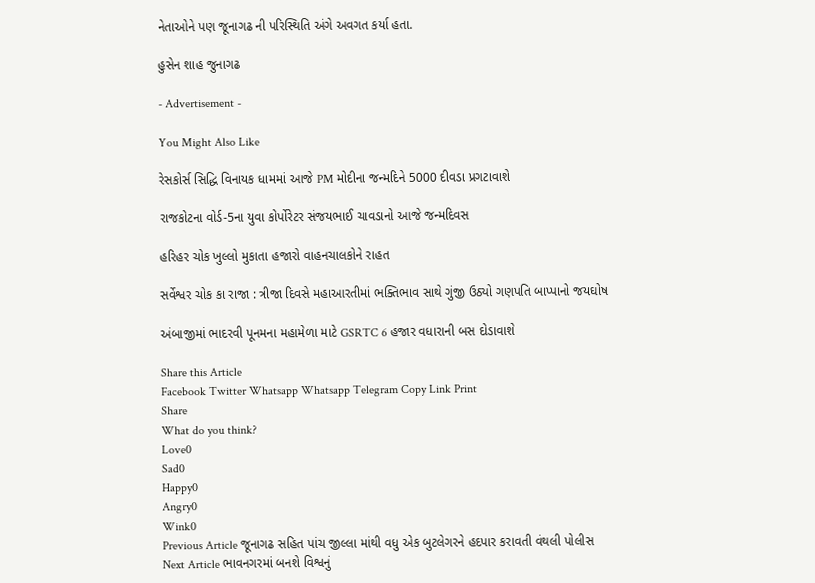નેતાઓને પણ જૂનાગઢ ની પરિસ્થિતિ અંગે અવગત કર્યા હતા.

હુસેન શાહ જુનાગઢ

- Advertisement -

You Might Also Like

રેસકોર્સ સિદ્ધિ વિનાયક ધામમાં આજે PM મોદીના જન્મદિને 5000 દીવડા પ્રગટાવાશે

રાજકોટના વોર્ડ-5ના યુવા કોર્પોરેટર સંજયભાઈ ચાવડાનો આજે જન્મદિવસ

હરિહર ચોક ખુલ્લો મુકાતા હજારો વાહનચાલકોને રાહત

સર્વેશ્વર ચોક કા રાજા : ત્રીજા દિવસે મહાઆરતીમાં ભક્તિભાવ સાથે ગુંજી ઉઠ્યો ગણપતિ બાપ્પાનો જયઘોષ

અંબાજીમાં ભાદરવી પૂનમના મહામેળા માટે GSRTC 6 હજાર વધારાની બસ દોડાવાશે

Share this Article
Facebook Twitter Whatsapp Whatsapp Telegram Copy Link Print
Share
What do you think?
Love0
Sad0
Happy0
Angry0
Wink0
Previous Article જૂનાગઢ સહિત પાંચ જીલ્લા માંથી વધુ એક બુટલેગરને હદપાર કરાવતી વંથલી પોલીસ
Next Article ભાવનગરમાં બનશે વિશ્વનું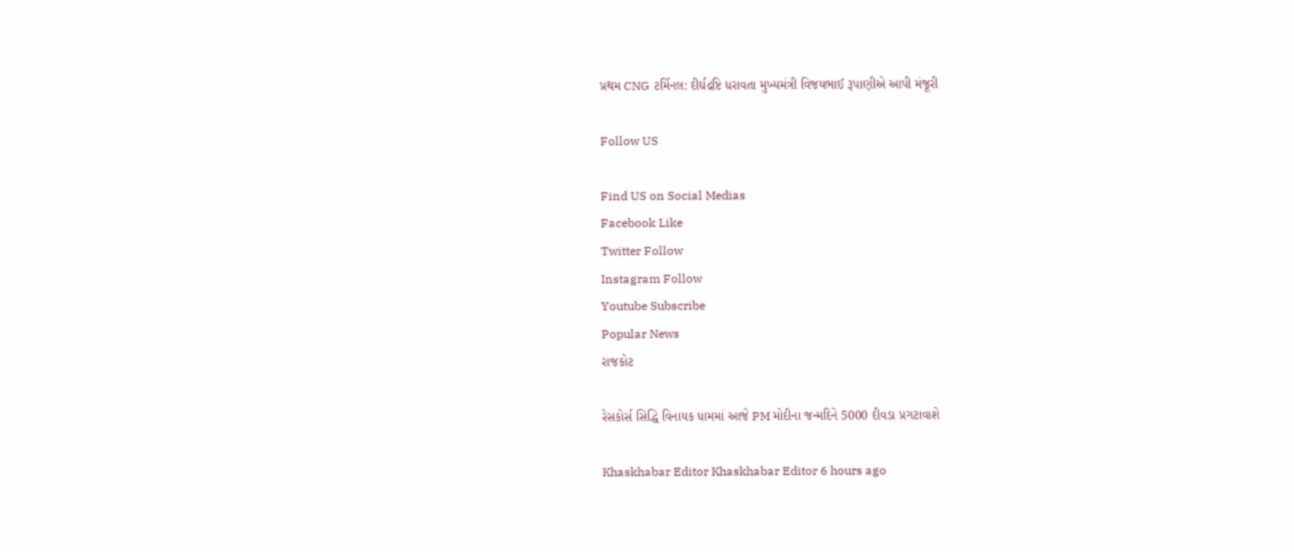પ્રથમ CNG ટર્મિનલ: દીર્ઘદ્રષ્ટિ ધરાવતા મુખ્યમંત્રી વિજયભાઈ રૂપાણીએ આપી મંજૂરી

Follow US

Find US on Social Medias
Facebook Like
Twitter Follow
Instagram Follow
Youtube Subscribe
Popular News
રાજકોટ

રેસકોર્સ સિદ્ધિ વિનાયક ધામમાં આજે PM મોદીના જન્મદિને 5000 દીવડા પ્રગટાવાશે

Khaskhabar Editor Khaskhabar Editor 6 hours ago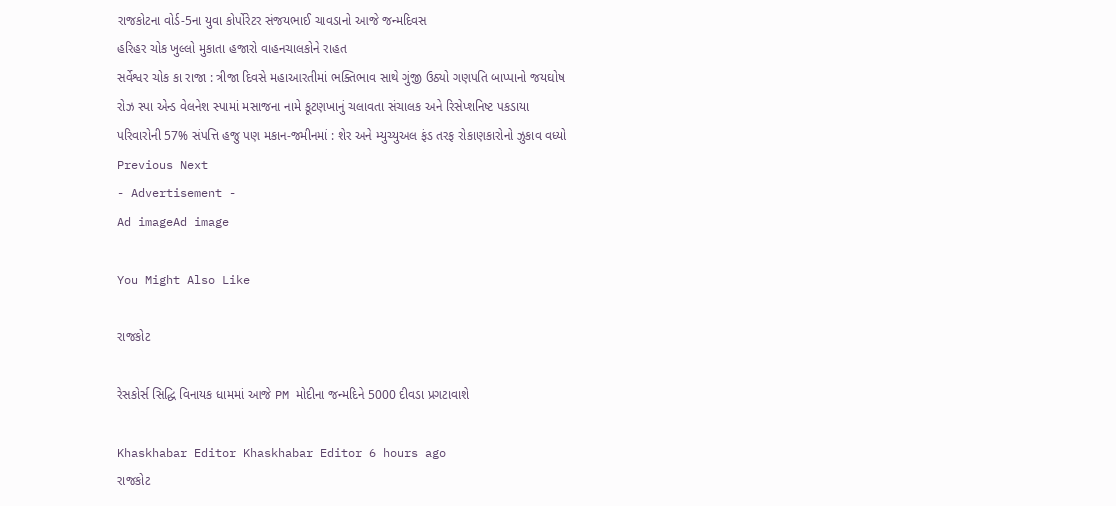રાજકોટના વોર્ડ-5ના યુવા કોર્પોરેટર સંજયભાઈ ચાવડાનો આજે જન્મદિવસ
હરિહર ચોક ખુલ્લો મુકાતા હજારો વાહનચાલકોને રાહત
સર્વેશ્વર ચોક કા રાજા : ત્રીજા દિવસે મહાઆરતીમાં ભક્તિભાવ સાથે ગુંજી ઉઠ્યો ગણપતિ બાપ્પાનો જયઘોષ
રોઝ સ્પા એન્ડ વેલનેશ સ્પામાં મસાજના નામે કૂટણખાનું ચલાવતા સંચાલક અને રિસેપ્શનિષ્ટ પકડાયા
પરિવારોની 57% સંપત્તિ હજુ પણ મકાન-જમીનમાં : શેર અને મ્યુચ્યુઅલ ફંડ તરફ રોકાણકારોનો ઝુકાવ વધ્યો
Previous Next
- Advertisement -
Ad imageAd image

You Might Also Like

રાજકોટ

રેસકોર્સ સિદ્ધિ વિનાયક ધામમાં આજે PM મોદીના જન્મદિને 5000 દીવડા પ્રગટાવાશે

Khaskhabar Editor Khaskhabar Editor 6 hours ago
રાજકોટ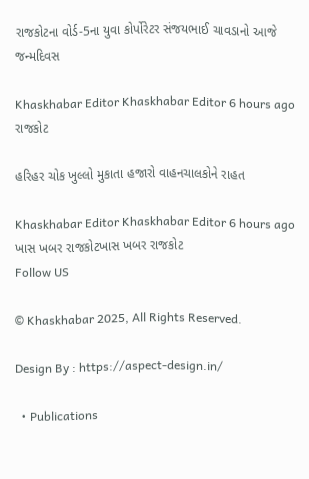રાજકોટના વોર્ડ-5ના યુવા કોર્પોરેટર સંજયભાઈ ચાવડાનો આજે જન્મદિવસ

Khaskhabar Editor Khaskhabar Editor 6 hours ago
રાજકોટ

હરિહર ચોક ખુલ્લો મુકાતા હજારો વાહનચાલકોને રાહત

Khaskhabar Editor Khaskhabar Editor 6 hours ago
ખાસ ખબર રાજકોટખાસ ખબર રાજકોટ
Follow US

© Khaskhabar 2025, All Rights Reserved.

Design By : https://aspect-design.in/

  • Publications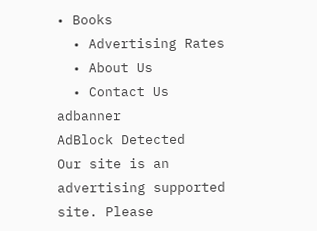• Books
  • Advertising Rates
  • About Us
  • Contact Us
adbanner
AdBlock Detected
Our site is an advertising supported site. Please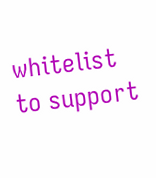whitelist to support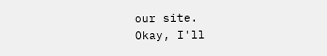our site.
Okay, I'll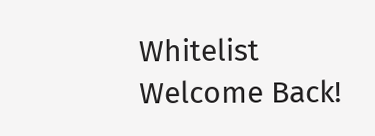Whitelist
Welcome Back!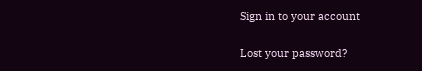Sign in to your account

Lost your password?